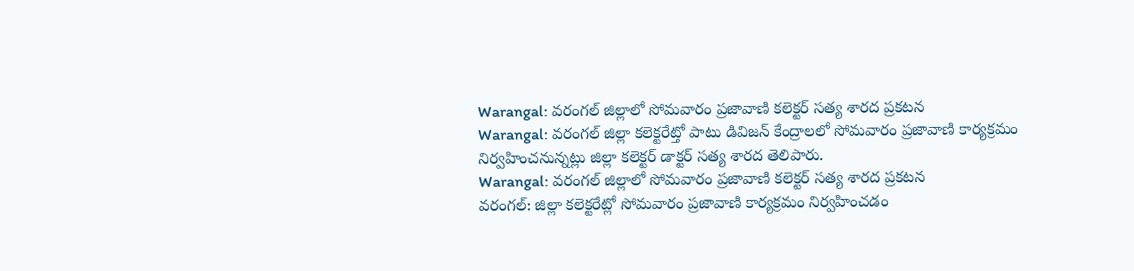Warangal: వరంగల్ జిల్లాలో సోమవారం ప్రజావాణి కలెక్టర్ సత్య శారద ప్రకటన
Warangal: వరంగల్ జిల్లా కలెక్టరేట్తో పాటు డివిజన్ కేంద్రాలలో సోమవారం ప్రజావాణి కార్యక్రమం నిర్వహించనున్నట్లు జిల్లా కలెక్టర్ డాక్టర్ సత్య శారద తెలిపారు.
Warangal: వరంగల్ జిల్లాలో సోమవారం ప్రజావాణి కలెక్టర్ సత్య శారద ప్రకటన
వరంగల్: జిల్లా కలెక్టరేట్లో సోమవారం ప్రజావాణి కార్యక్రమం నిర్వహించడం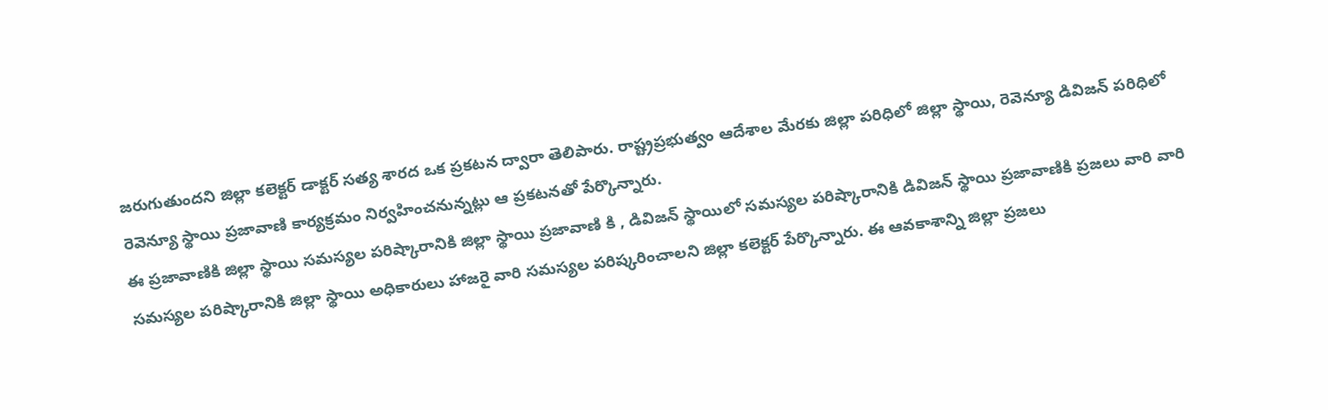జరుగుతుందని జిల్లా కలెక్టర్ డాక్టర్ సత్య శారద ఒక ప్రకటన ద్వారా తెలిపారు. రాష్ట్రప్రభుత్వం ఆదేశాల మేరకు జిల్లా పరిధిలో జిల్లా స్థాయి, రెవెన్యూ డివిజన్ పరిధిలో రెవెన్యూ స్థాయి ప్రజావాణి కార్యక్రమం నిర్వహించనున్నట్లు ఆ ప్రకటనతో పేర్కొన్నారు.
ఈ ప్రజావాణికి జిల్లా స్థాయి సమస్యల పరిష్కారానికి జిల్లా స్థాయి ప్రజావాణి కి , డివిజన్ స్థాయిలో సమస్యల పరిష్కారానికి డివిజన్ స్థాయి ప్రజావాణికి ప్రజలు వారి వారి సమస్యల పరిష్కారానికి జిల్లా స్థాయి అధికారులు హాజరై వారి సమస్యల పరిష్కరించాలని జిల్లా కలెక్టర్ పేర్కొన్నారు. ఈ ఆవకాశాన్ని జిల్లా ప్రజలు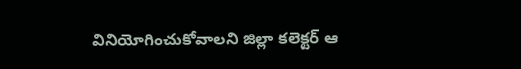వినియోగించుకోవాలని జిల్లా కలెక్టర్ ఆ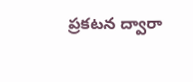ప్రకటన ద్వారా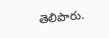తెలిపారు.